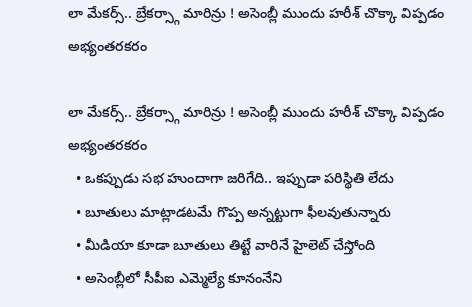లా మేకర్స్.. బ్రేకర్స్గా మారిన్రు ! అసెంబ్లీ ముందు హరీశ్ చొక్కా విప్పడం అభ్యంతరకరం

లా మేకర్స్.. బ్రేకర్స్గా మారిన్రు ! అసెంబ్లీ ముందు హరీశ్ చొక్కా విప్పడం అభ్యంతరకరం
  • ఒకప్పుడు సభ హుందాగా జరిగేది.. ఇప్పుడా పరిస్థితి లేదు
  • బూతులు మాట్లాడటమే గొప్ప అన్నట్టుగా ఫీలవుతున్నారు
  • మీడియా కూడా బూతులు తిట్టే వారినే హైలెట్ చేస్తోంది
  • అసెంబ్లీలో సీపీఐ ఎమ్మెల్యే కూనంనేని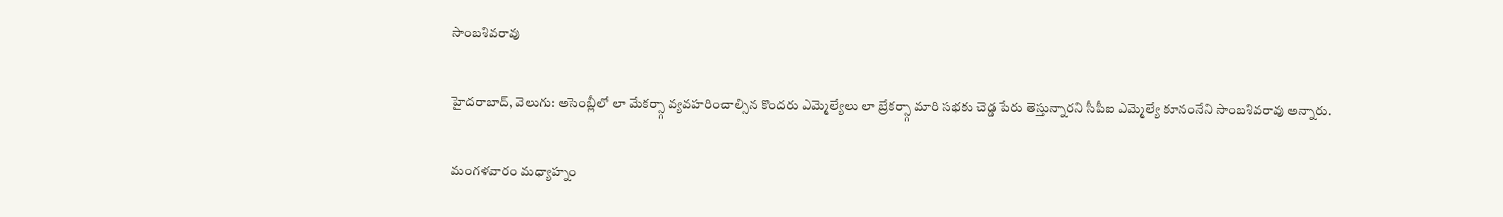సాంబశివరావు

హైదరాబాద్, వెలుగు: అసెంబ్లీలో లా మేకర్స్గా వ్యవహరించాల్సిన కొందరు ఎమ్మెల్యేలు లా బ్రేకర్స్గా మారి సభకు చెడ్డ పేరు తెస్తున్నారని సీపీఐ ఎమ్మెల్యే కూనంనేని సాంబశివరావు అన్నారు.

మంగళవారం మధ్యాహ్నం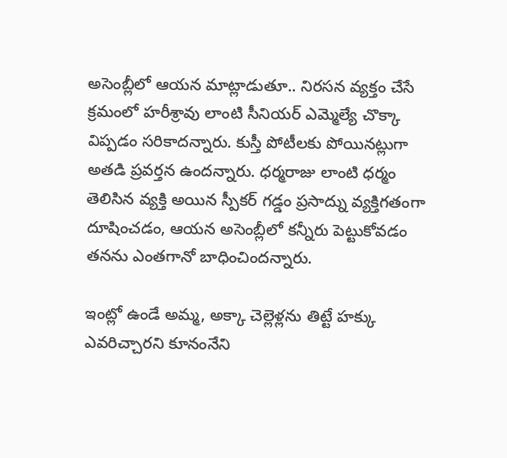అసెంబ్లీలో ఆయన మాట్లాడుతూ.. నిరసన వ్యక్తం చేసే క్రమంలో హరీశ్రావు లాంటి సీనియర్ ఎమ్మెల్యే చొక్కా విప్పడం సరికాదన్నారు. కుస్తీ పోటీలకు పోయినట్లుగా అతడి ప్రవర్తన ఉందన్నారు. ధర్మరాజు లాంటి ధర్మం తెలిసిన వ్యక్తి అయిన స్పీకర్ గడ్డం ప్రసాద్ను వ్యక్తిగతంగా దూషించడం, ఆయన అసెంబ్లీలో కన్నీరు పెట్టుకోవడం తనను ఎంతగానో బాధించిందన్నారు.

ఇంట్లో ఉండే అమ్మ, అక్కా చెల్లెళ్లను తిట్టే హక్కు ఎవరిచ్చారని కూనంనేని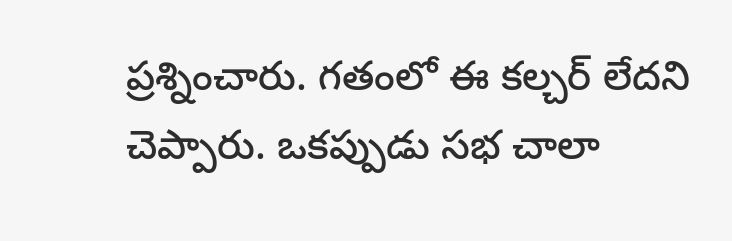ప్రశ్నించారు. గతంలో ఈ కల్చర్ లేదని చెప్పారు. ఒకప్పుడు సభ చాలా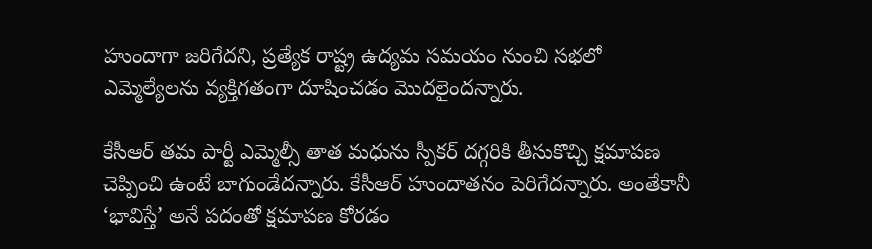హుందాగా జరిగేదని, ప్రత్యేక రాష్ట్ర ఉద్యమ సమయం నుంచి సభలో ఎమ్మెల్యేలను వ్యక్తిగతంగా దూషించడం మొదలైందన్నారు.

కేసీఆర్ తమ పార్టీ ఎమ్మెల్సీ తాత మధును స్పీకర్ దగ్గరికి తీసుకొచ్చి క్షమాపణ చెప్పించి ఉంటే బాగుండేదన్నారు. కేసీఆర్ హుందాతనం పెరిగేదన్నారు. అంతేకానీ ‘భావిస్తే’ అనే పదంతో క్షమాపణ కోరడం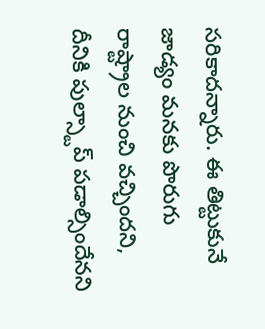సరికాదన్నారు. ఈ తిట్టుకునే జాడ్యం మనకు పొరుగు రాష్ట్రాల నుంచి వచ్చిందని, దీనికి పుల్స్టాప్ పడాల్సిందేనని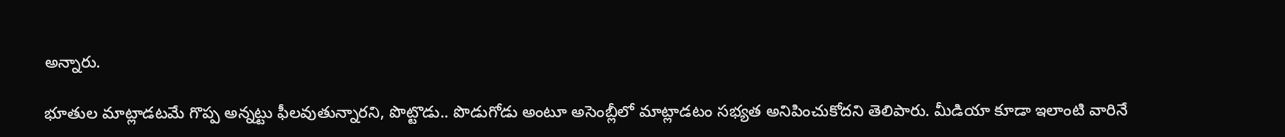అన్నారు.

భూతుల మాట్లాడటమే గొప్ప అన్నట్టు ఫీలవుతున్నారని, పొట్టొడు.. పొడుగోడు అంటూ అసెంబ్లీలో మాట్లాడటం సభ్యత అనిపించుకోదని తెలిపారు. మీడియా కూడా ఇలాంటి వారినే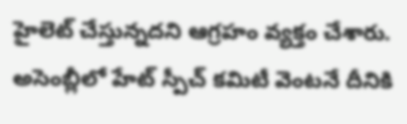హైలెట్ చేస్తున్నదని ఆగ్రహం వ్యక్తం చేశారు. అసెంబ్లీలో హేట్ స్పీచ్ కమిటీ వెంటనే దీనికి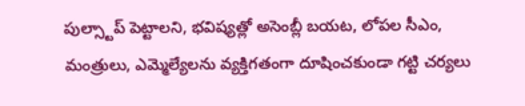పుల్స్టాప్ పెట్టాలని, భవిష్యత్లో అసెంబ్లీ బయట, లోపల సీఎం, మంత్రులు, ఎమ్మెల్యేలను వ్యక్తిగతంగా దూషించకుండా గట్టి చర్యలు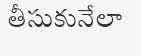తీసుకునేలా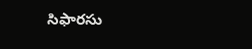సిఫారసు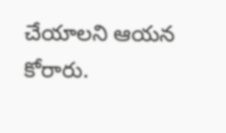చేయాలని ఆయన కోరారు.